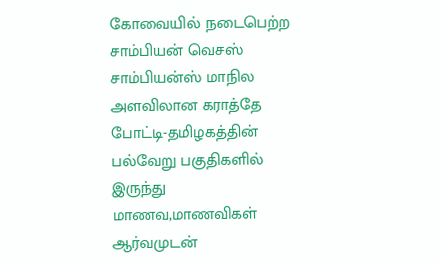கோவையில் நடைபெற்ற சாம்பியன் வெசஸ் சாம்பியன்ஸ் மாநில அளவிலான கராத்தே போட்டி-தமிழகத்தின் பல்வேறு பகுதிகளில் இருந்து மாணவ,மாணவிகள் ஆர்வமுடன்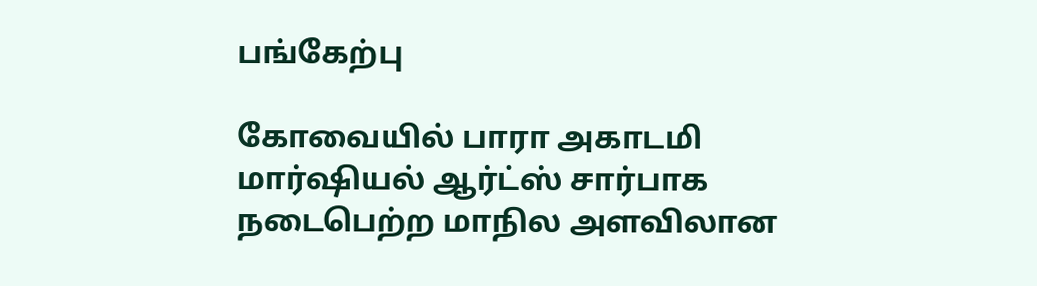பங்கேற்பு

கோவையில் பாரா அகாடமி மார்ஷியல் ஆர்ட்ஸ் சார்பாக நடைபெற்ற மாநில அளவிலான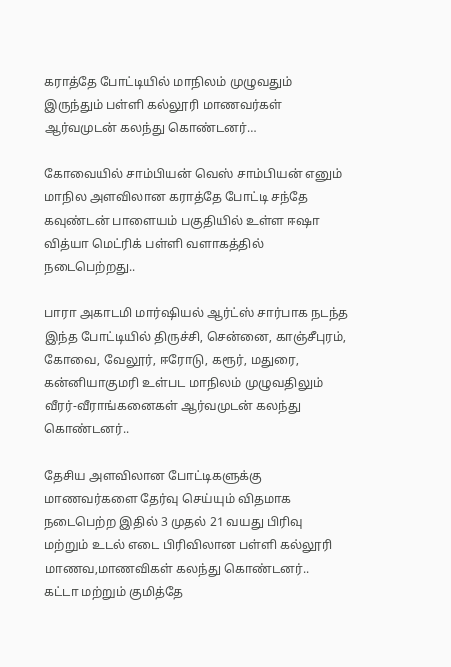கராத்தே போட்டியில் மாநிலம் முழுவதும் இருந்தும் பள்ளி கல்லூரி மாணவர்கள் ஆர்வமுடன் கலந்து கொண்டனர்…

கோவையில் சாம்பியன் வெஸ் சாம்பியன் எனும் மாநில அளவிலான கராத்தே போட்டி சந்தே கவுண்டன் பாளையம் பகுதியில் உள்ள ஈஷா வித்யா மெட்ரிக் பள்ளி வளாகத்தில் நடைபெற்றது..

பாரா அகாடமி மார்ஷியல் ஆர்ட்ஸ் சார்பாக நடந்த இந்த போட்டியில் திருச்சி, சென்னை, காஞ்சீபுரம், கோவை, வேலூர், ஈரோடு, கரூர், மதுரை, கன்னியாகுமரி உள்பட மாநிலம் முழுவதிலும் வீரர்-வீராங்கனைகள் ஆர்வமுடன் கலந்து கொண்டனர்..

தேசிய அளவிலான போட்டிகளுக்கு மாணவர்களை தேர்வு செய்யும் விதமாக நடைபெற்ற இதில் 3 முதல் 21 வயது பிரிவு மற்றும் உடல் எடை பிரிவிலான பள்ளி கல்லூரி மாணவ,மாணவிகள் கலந்து கொண்டனர்..
கட்டா மற்றும் குமித்தே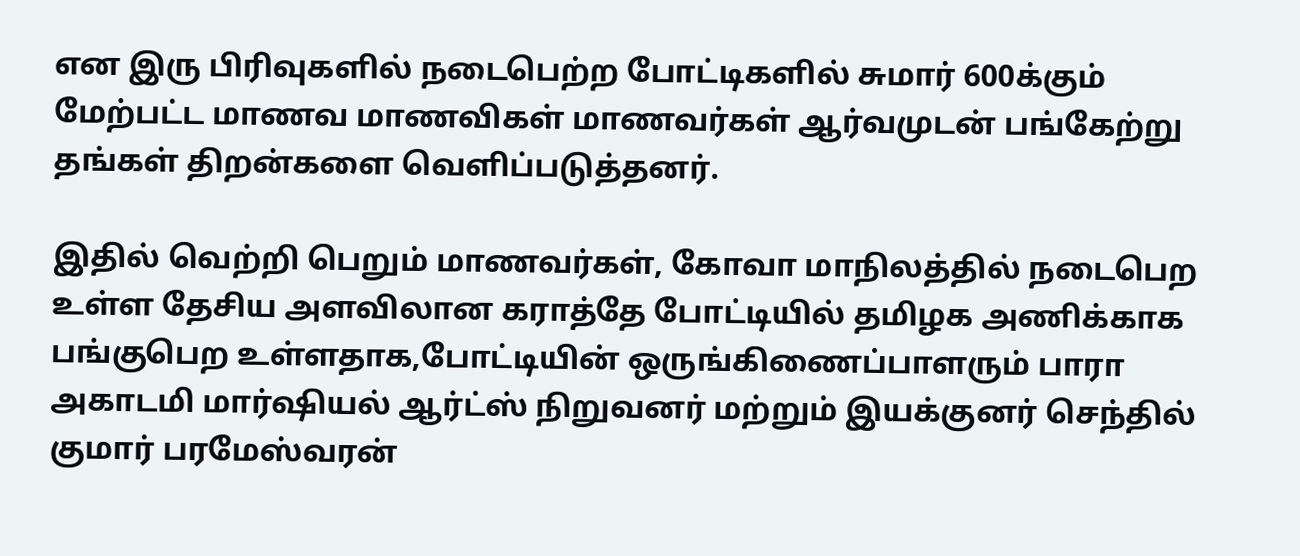என இரு பிரிவுகளில் நடைபெற்ற போட்டிகளில் சுமார் 600க்கும் மேற்பட்ட மாணவ மாணவிகள் மாணவர்கள் ஆர்வமுடன் பங்கேற்று தங்கள் திறன்களை வெளிப்படுத்தனர்.

இதில் வெற்றி பெறும் மாணவர்கள், கோவா மாநிலத்தில் நடைபெற உள்ள தேசிய அளவிலான கராத்தே போட்டியில் தமிழக அணிக்காக பங்குபெற உள்ளதாக,போட்டியின் ஒருங்கிணைப்பாளரும் பாரா அகாடமி மார்ஷியல் ஆர்ட்ஸ் நிறுவனர் மற்றும் இயக்குனர் செந்தில் குமார் பரமேஸ்வரன்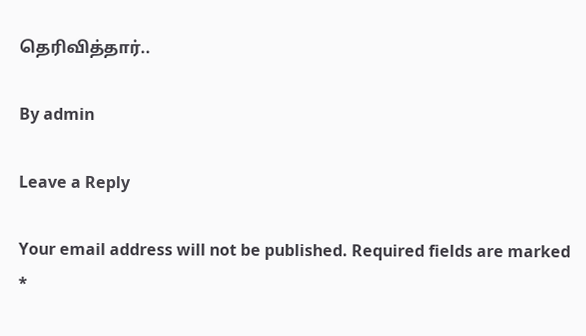தெரிவித்தார்..

By admin

Leave a Reply

Your email address will not be published. Required fields are marked *